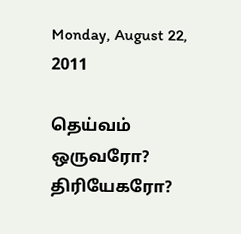Monday, August 22, 2011

தெய்வம் ஒருவரோ? திரியேகரோ?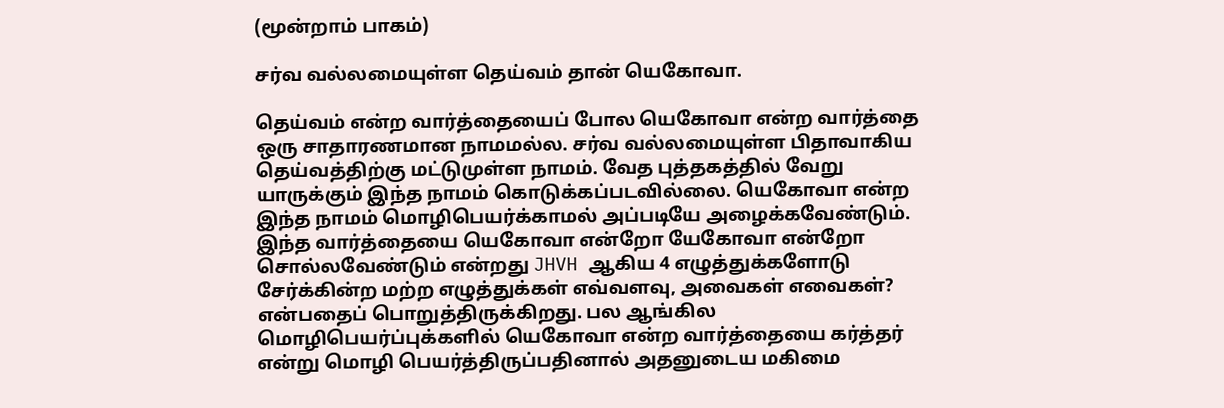(மூன்றாம் பாகம்)

சர்வ வல்லமையுள்ள தெய்வம் தான் யெகோவா.

தெய்வம் என்ற வார்த்தையைப் போல யெகோவா என்ற வார்த்தை ஒரு சாதாரணமான நாமமல்ல. சர்வ வல்லமையுள்ள பிதாவாகிய தெய்வத்திற்கு மட்டுமுள்ள நாமம். வேத புத்தகத்தில் வேறு யாருக்கும் இந்த நாமம் கொடுக்கப்படவில்லை. யெகோவா என்ற இந்த நாமம் மொழிபெயர்க்காமல் அப்படியே அழைக்கவேண்டும். இந்த வார்த்தையை யெகோவா என்றோ யேகோவா என்றோ சொல்லவேண்டும் என்றது JHVH ஆகிய 4 எழுத்துக்களோடு சேர்க்கின்ற மற்ற எழுத்துக்கள் எவ்வளவு, அவைகள் எவைகள்? என்பதைப் பொறுத்திருக்கிறது. பல ஆங்கில மொழிபெயர்ப்புக்களில் யெகோவா என்ற வார்த்தையை கர்த்தர் என்று மொழி பெயர்த்திருப்பதினால் அதனுடைய மகிமை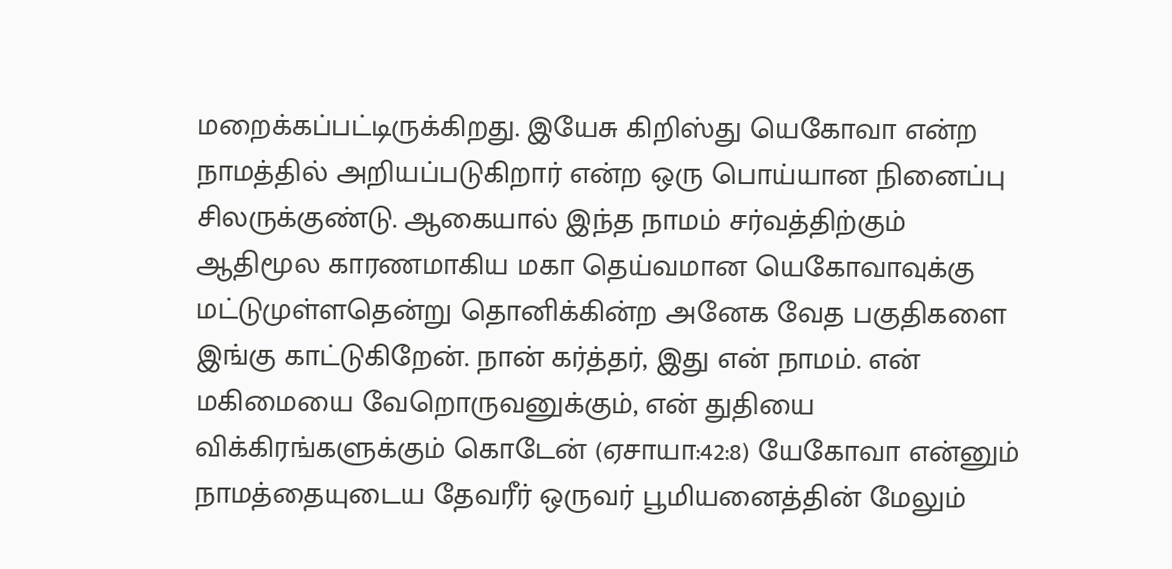மறைக்கப்பட்டிருக்கிறது. இயேசு கிறிஸ்து யெகோவா என்ற நாமத்தில் அறியப்படுகிறார் என்ற ஒரு பொய்யான நினைப்பு சிலருக்குண்டு. ஆகையால் இந்த நாமம் சர்வத்திற்கும் ஆதிமூல காரணமாகிய மகா தெய்வமான யெகோவாவுக்கு மட்டுமுள்ளதென்று தொனிக்கின்ற அனேக வேத பகுதிகளை இங்கு காட்டுகிறேன். நான் கர்த்தர், இது என் நாமம். என் மகிமையை வேறொருவனுக்கும், என் துதியை விக்கிரங்களுக்கும் கொடேன் (ஏசாயா:42:8) யேகோவா என்னும் நாமத்தையுடைய தேவரீர் ஒருவர் பூமியனைத்தின் மேலும்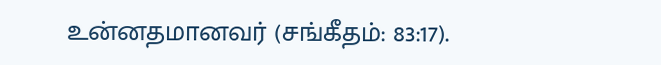உன்னதமானவர் (சங்கீதம்: 83:17).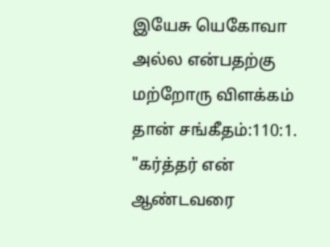இயேசு யெகோவா அல்ல என்பதற்கு மற்றோரு விளக்கம் தான் சங்கீதம்:110:1. "கர்த்தர் என் ஆண்டவரை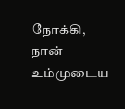நோக்கி, நான் உம்முடைய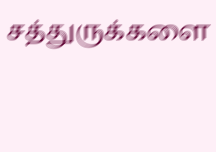சத்துருக்களை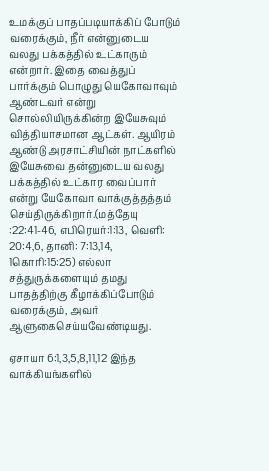உமக்குப் பாதப்படியாக்கிப் போடும் வரைக்கும், நீர் என்னுடைய வலது பக்கத்தில் உட்காரும் என்றார். இதை வைத்துப் பார்க்கும் பொழுது யெகோவாவும் ஆண்டவர் என்று சொல்லியிருக்கின்ற இயேசுவும் வித்தியாசமான ஆட்கள். ஆயிரம் ஆண்டு அரசாட்சியின் நாட்களில் இயேசுவை தன்னுடைய வலது பக்கத்தில் உட்கார வைப்பார் என்று யேகோவா வாக்குத்தத்தம் செய்திருக்கிறார்.(மத்தேயு :22:41-46, எபிரெயர்:1:13, வெளி: 20:4,6, தானி: 7:13,14, 1கொரி:15:25) எல்லா சத்துருக்களையும் தமது பாதத்திற்கு கீழாக்கிப்போடும் வரைக்கும், அவர் ஆளுகைசெய்யவேண்டியது.

ஏசாயா 6:1,3,5,8,11,12 இந்த வாக்கியங்களில்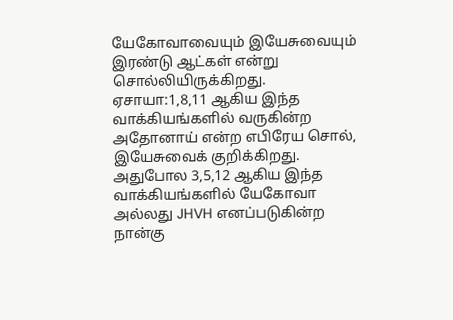யேகோவாவையும் இயேசுவையும் இரண்டு ஆட்கள் என்று சொல்லியிருக்கிறது. ஏசாயா:1,8,11 ஆகிய இந்த வாக்கியங்களில் வருகின்ற அதோனாய் என்ற எபிரேய சொல், இயேசுவைக் குறிக்கிறது. அதுபோல 3,5,12 ஆகிய இந்த வாக்கியங்களில் யேகோவா அல்லது JHVH எனப்படுகின்ற நான்கு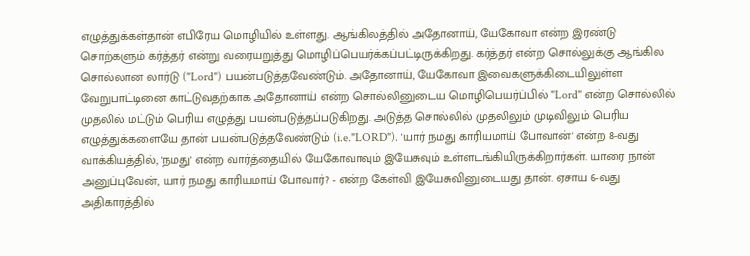எழுத்துக்கள்தான் எபிரேய மொழியில் உள்ளது. ஆங்கிலத்தில் அதோனாய், யேகோவா என்ற இரண்டு சொற்களும் கர்த்தர் என்று வரையறுத்து மொழிப்பெயர்க்கப்பட்டிருக்கிறது. கர்த்தர் என்ற சொல்லுக்கு ஆங்கில சொல்லான லார்டு ("Lord") பயன்படுத்தவேண்டும். அதோனாய், யேகோவா இவைகளுக்கிடையிலுள்ள வேறுபாட்டினை காட்டுவதற்காக அதோனாய் என்ற சொல்லினுடைய மொழிபெயர்ப்பில் "Lord" என்ற சொல்லில் முதலில் மட்டும் பெரிய எழுத்து பயன்படுத்தப்படுகிறது. அடுத்த சொல்லில் முதலிலும் முடிவிலும் பெரிய எழுத்துக்களையே தான் பயன்படுத்தவேண்டும் (i.e."LORD"). 'யார் நமது காரியமாய் போவான்' என்ற 8-வது வாக்கியத்தில், 'நமது' என்ற வார்த்தையில் யேகோவாவும் இயேசுவும் உள்ளடங்கியிருக்கிறார்கள். யாரை நான் அனுப்புவேன், யார் நமது காரியமாய் போவார்? - என்ற கேள்வி இயேசுவினுடையது தான். ஏசாய 6-வது அதிகாரத்தில்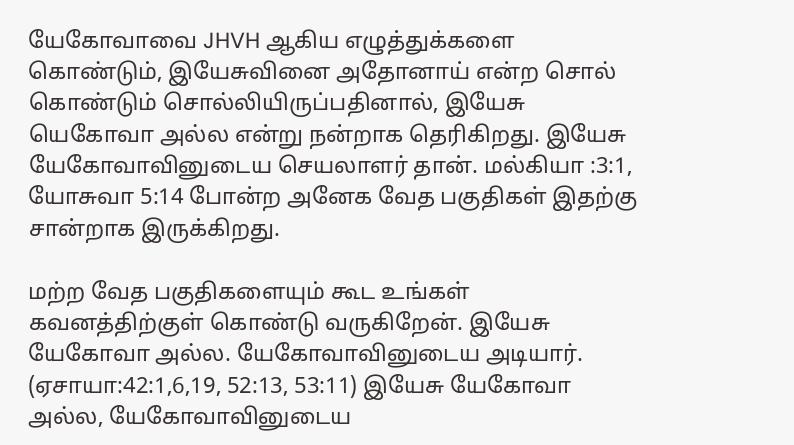யேகோவாவை JHVH ஆகிய எழுத்துக்களை கொண்டும், இயேசுவினை அதோனாய் என்ற சொல் கொண்டும் சொல்லியிருப்பதினால், இயேசு யெகோவா அல்ல என்று நன்றாக தெரிகிறது. இயேசு யேகோவாவினுடைய செயலாளர் தான். மல்கியா :3:1, யோசுவா 5:14 போன்ற அனேக வேத பகுதிகள் இதற்கு சான்றாக இருக்கிறது.

மற்ற வேத பகுதிகளையும் கூட உங்கள் கவனத்திற்குள் கொண்டு வருகிறேன். இயேசு யேகோவா அல்ல. யேகோவாவினுடைய அடியார். (ஏசாயா:42:1,6,19, 52:13, 53:11) இயேசு யேகோவா அல்ல, யேகோவாவினுடைய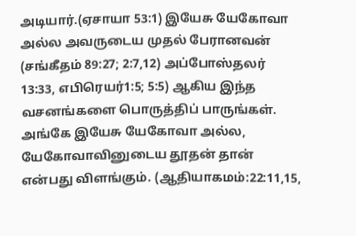அடியார்.(ஏசாயா 53:1) இயேசு யேகோவா அல்ல அவருடைய முதல் பேரானவன் (சங்கீதம் 89:27; 2:7,12) அப்போஸ்தலர் 13:33, எபிரெயர்1:5; 5:5) ஆகிய இந்த வசனங்களை பொருத்திப் பாருங்கள். அங்கே இயேசு யேகோவா அல்ல, யேகோவாவினுடைய தூதன் தான் என்பது விளங்கும். (ஆதியாகமம்:22:11,15,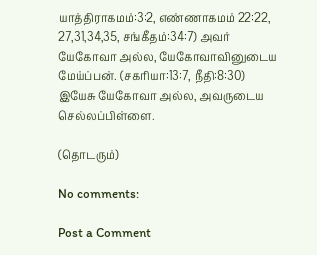யாத்திராகமம்:3:2, எண்ணாகமம் 22:22, 27,31,34,35, சங்கீதம்:34:7) அவர் யேகோவா அல்ல, யேகோவாவினுடைய மேய்ப்பன். (சகரியா:13:7, நீதி:8:30) இயேசு யேகோவா அல்ல, அவருடைய செல்லப்பிள்ளை.

(தொடரும்)

No comments:

Post a Comment